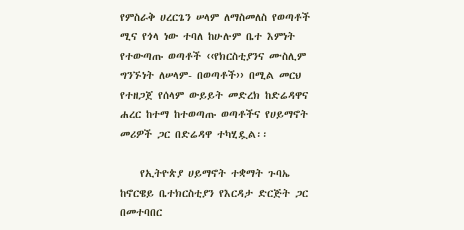የምስራቅ ሀረርጌን ሠላም ለማስመለስ የወጣቶች ሚና የጎላ ነው ተባለ ከሁሉም ቤተ እምነት የተውጣጡ ወጣቶች ‹‹የክርስቲያንና ሙስሊም ግንኙነት ለሠላም- በወጣቶች›› በሚል መርህ የተዘጋጀ የሰላም ውይይት መድረክ ከድሬዳዋና ሐረር ከተማ ከተወጣጡ ወጣቶችና የሀይማኖት መሪዎች ጋር በድሬዳዋ ተካሂዷል፡፡

    የኢትዮጵያ ሀይማኖት ተቋማት ጉባኤ ከኖርዌይ ቤተክርስቲያን የእርዳታ ድርጅት ጋር በመተባበር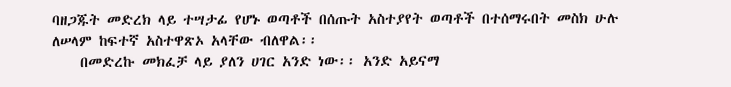ባዘጋጁት መድረክ ላይ ተሣታፊ የሆኑ ወጣቶች በሰጡት አስተያየት ወጣቶች በተሰማሩበት መስክ ሁሉ ለሠላም ከፍተኛ አስተዋጽኦ አላቸው ብለዋል፡፡
    በመድረኩ መክፈቻ ላይ ያለን ሀገር አንድ ነው፡፡ አንድ አይናማ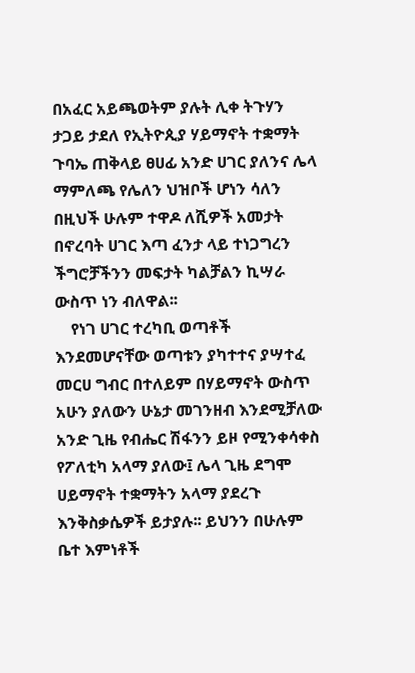በአፈር አይጫወትም ያሉት ሊቀ ትጉሃን ታጋይ ታደለ የኢትዮጲያ ሃይማኖት ተቋማት ጉባኤ ጠቅላይ ፀሀፊ አንድ ሀገር ያለንና ሌላ ማምለጫ የሌለን ህዝቦች ሆነን ሳለን በዚህች ሁሉም ተዋዶ ለሺዎች አመታት በኖረባት ሀገር እጣ ፈንታ ላይ ተነጋግረን ችግሮቻችንን መፍታት ካልቻልን ኪሣራ ውስጥ ነን ብለዋል፡፡
    የነገ ሀገር ተረካቢ ወጣቶች እንደመሆናቸው ወጣቱን ያካተተና ያሣተፈ መርሀ ግብር በተለይም በሃይማኖት ውስጥ አሁን ያለውን ሁኔታ መገንዘብ እንደሚቻለው አንድ ጊዜ የብሔር ሽፋንን ይዞ የሚንቀሳቀስ የፖለቲካ አላማ ያለው፤ ሌላ ጊዜ ደግሞ ሀይማኖት ተቋማትን አላማ ያደረጉ እንቅስቃሴዎች ይታያሉ፡፡ ይህንን በሁሉም ቤተ እምነቶች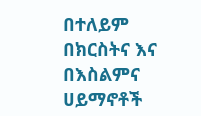በተለይም በክርስትና እና በእስልምና ሀይማኖቶች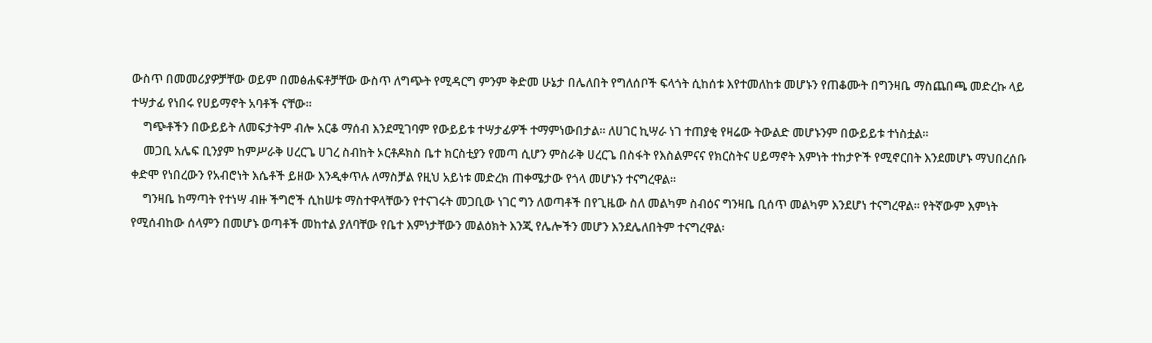ውስጥ በመመሪያዎቻቸው ወይም በመፅሐፍቶቻቸው ውስጥ ለግጭት የሚዳርግ ምንም ቅድመ ሁኔታ በሌለበት የግለሰቦች ፍላጎት ሲከሰቱ እየተመለከቱ መሆኑን የጠቆሙት በግንዛቤ ማስጨበጫ መድረኩ ላይ ተሣታፊ የነበሩ የሀይማኖት አባቶች ናቸው፡፡
    ግጭቶችን በውይይት ለመፍታትም ብሎ አርቆ ማሰብ እንደሚገባም የውይይቱ ተሣታፊዎች ተማምነውበታል፡፡ ለሀገር ኪሣራ ነገ ተጠያቂ የዛሬው ትውልድ መሆኑንም በውይይቱ ተነስቷል፡፡
    መጋቢ አሌፍ ቢንያም ከምሥራቅ ሀረርጌ ሀገረ ስብከት ኦርቶዶክስ ቤተ ክርስቲያን የመጣ ሲሆን ምስራቅ ሀረርጌ በስፋት የእስልምናና የክርስትና ሀይማኖት እምነት ተከታዮች የሚኖርበት እንደመሆኑ ማህበረሰቡ ቀድሞ የነበረውን የአብሮነት እሴቶች ይዘው እንዲቀጥሉ ለማስቻል የዚህ አይነቱ መድረክ ጠቀሜታው የጎላ መሆኑን ተናግረዋል፡፡
    ግንዛቤ ከማጣት የተነሣ ብዙ ችግሮች ሲከሠቱ ማስተዋላቸውን የተናገሩት መጋቢው ነገር ግን ለወጣቶች በየጊዜው ስለ መልካም ስብዕና ግንዛቤ ቢሰጥ መልካም እንደሆነ ተናግረዋል፡፡ የትኛውም እምነት የሚሰብከው ሰላምን በመሆኑ ወጣቶች መከተል ያለባቸው የቤተ እምነታቸውን መልዕክት እንጂ የሌሎችን መሆን እንደሌለበትም ተናግረዋል፡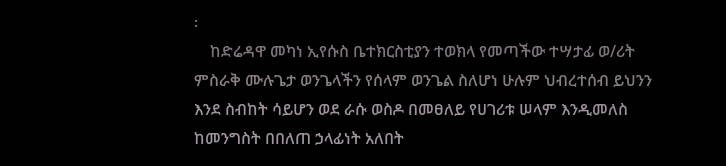፡
    ከድሬዳዋ መካነ ኢየሱስ ቤተክርስቲያን ተወክላ የመጣችው ተሣታፊ ወ/ሪት ምስራቅ ሙሉጌታ ወንጌላችን የሰላም ወንጌል ስለሆነ ሁሉም ህብረተሰብ ይህንን እንደ ስብከት ሳይሆን ወደ ራሱ ወስዶ በመፀለይ የሀገሪቱ ሠላም እንዲመለስ ከመንግስት በበለጠ ኃላፊነት አለበት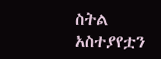ስትል አስተያየቷን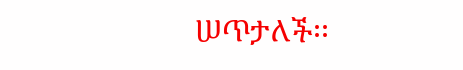ሠጥታለች፡፡